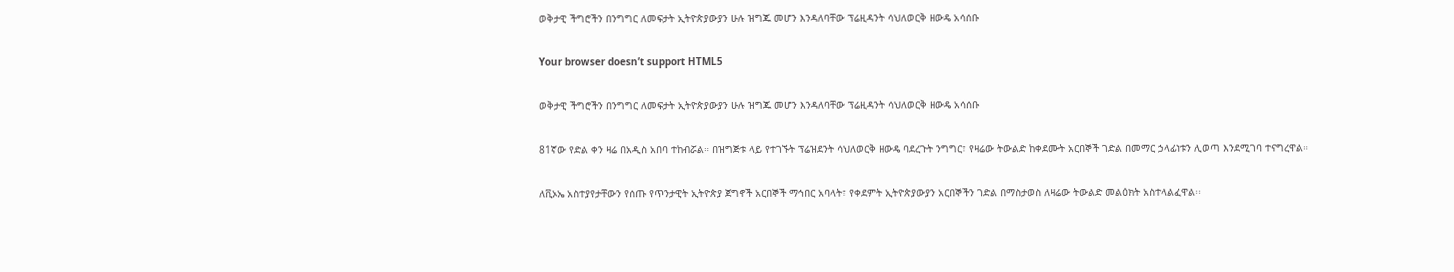ወቅታዊ ችግሮችን በንግግር ለመፍታት ኢትዮጵያውያን ሁሉ ዝግጁ መሆን እንዳለባቸው ፕሬዚዳንት ሳህለወርቅ ዘውዴ አሳሰቡ

Your browser doesn’t support HTML5

ወቅታዊ ችግሮችን በንግግር ለመፍታት ኢትዮጵያውያን ሁሉ ዝግጁ መሆን እንዳለባቸው ፕሬዚዳንት ሳህለወርቅ ዘውዴ አሳሰቡ

81ኛው የድል ቀን ዛሬ በአዲስ አበባ ተከብሯል። በዝግጅቱ ላይ የተገኙት ፕሬዝደንት ሳህለወርቅ ዘውዴ ባደረጉት ንግግር፣ የዛሬው ትውልድ ከቀደሙት አርበኞች ገድል በመማር ኃላፊነቱን ሊወጣ እንደሚገባ ተናግረዋል።

ለቪኦኤ አስተያየታቸውን የሰጡ የጥንታዊት ኢትዮጵያ ጀግኖች አርበኞች ማኅበር አባላት፣ የቀደምት ኢትዮጵያውያን አርበኞችን ገድል በማስታወስ ለዛሬው ትውልድ መልዕክት አስተላልፈዋል፡፡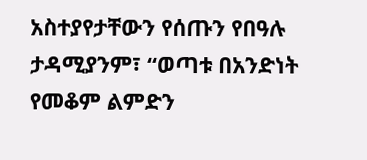አስተያየታቸውን የሰጡን የበዓሉ ታዳሚያንም፣ “ወጣቱ በአንድነት የመቆም ልምድን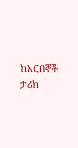ከአርበኞች ታሪክ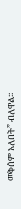መቅሰም አለበት” ብለዋል፡፡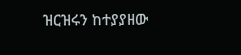ዝርዝሩን ከተያያዘው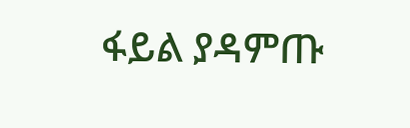ፋይል ያዳምጡ